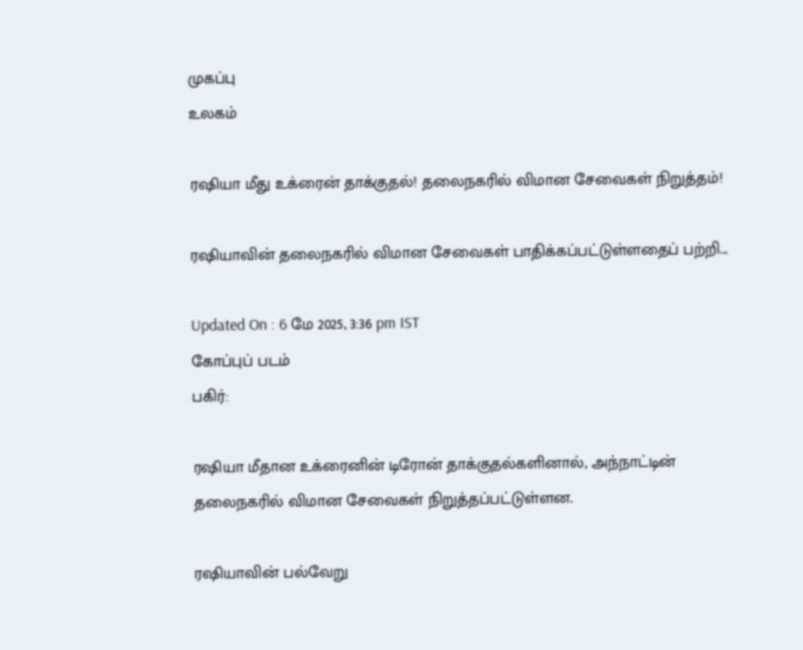முகப்பு
உலகம்

ரஷியா மீது உக்ரைன் தாக்குதல்! தலைநகரில் விமான சேவைகள் நிறுத்தம்!

ரஷியாவின் தலைநகரில் விமான சேவைகள் பாதிக்கப்பட்டுள்ளதைப் பற்றி...

Updated On : 6 மே 2025, 3:36 pm IST
கோப்புப் படம்
பகிர்:

ரஷியா மீதான உக்ரைனின் டிரோன் தாக்குதல்களினால், அந்நாட்டின் தலைநகரில் விமான சேவைகள் நிறுத்தப்பட்டுள்ளன.

ரஷியாவின் பல்வேறு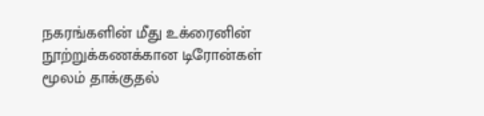நகரங்களின் மீது உக்ரைனின் நூற்றுக்கணக்கான டிரோன்கள் மூலம் தாக்குதல்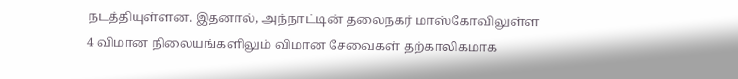நடத்தியுள்ளன. இதனால், அந்நாட்டின் தலைநகர் மாஸ்கோவிலுள்ள 4 விமான நிலையங்களிலும் விமான சேவைகள் தற்காலிகமாக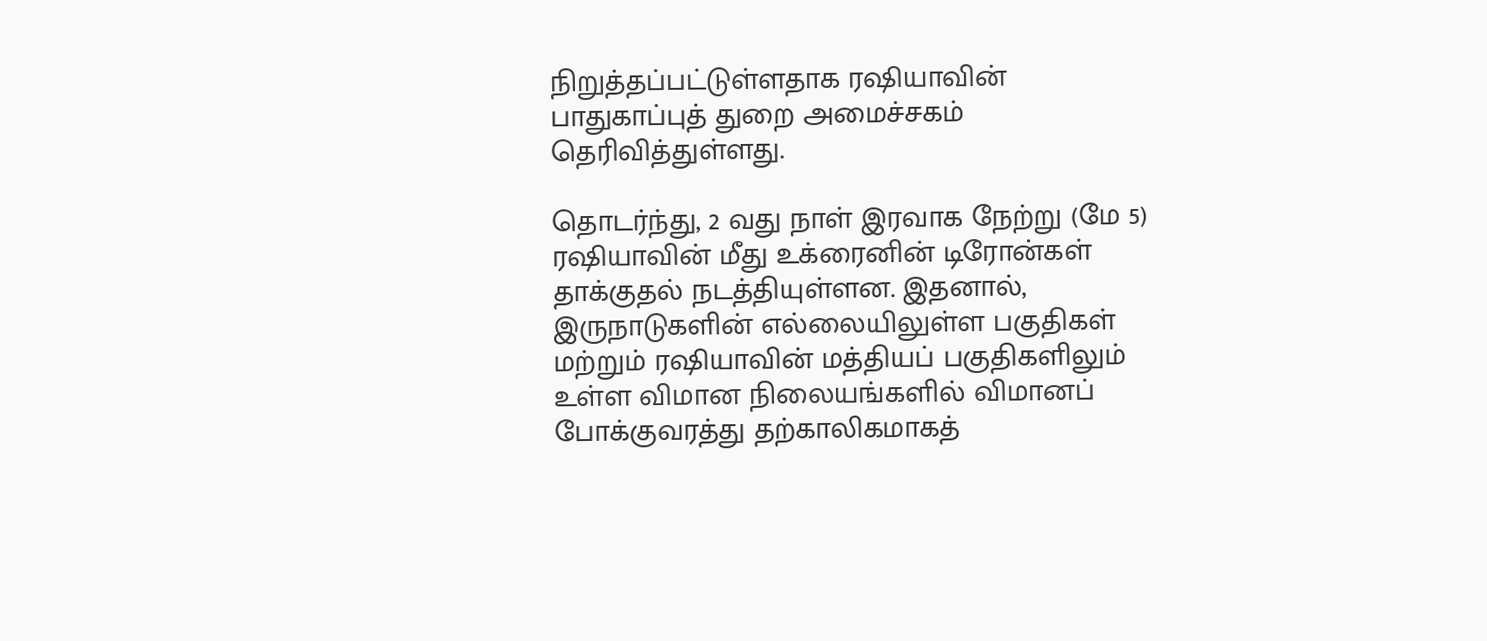நிறுத்தப்பட்டுள்ளதாக ரஷியாவின் பாதுகாப்புத் துறை அமைச்சகம் தெரிவித்துள்ளது.

தொடர்ந்து, 2 வது நாள் இரவாக நேற்று (மே 5) ரஷியாவின் மீது உக்ரைனின் டிரோன்கள் தாக்குதல் நடத்தியுள்ளன. இதனால், இருநாடுகளின் எல்லையிலுள்ள பகுதிகள் மற்றும் ரஷியாவின் மத்தியப் பகுதிகளிலும் உள்ள விமான நிலையங்களில் விமானப் போக்குவரத்து தற்காலிகமாகத்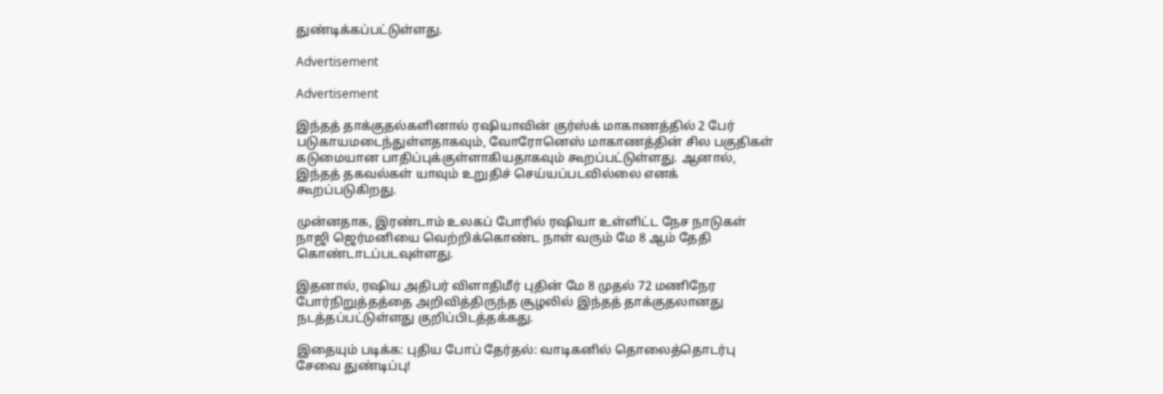துண்டிக்கப்பட்டுள்ளது.

Advertisement

Advertisement

இந்தத் தாக்குதல்களினால் ரஷியாவின் குர்ஸ்க் மாகாணத்தில் 2 பேர் படுகாயமடைந்துள்ளதாகவும், வோரோனெஸ் மாகாணத்தின் சில பகுதிகள் கடுமையான பாதிப்புக்குள்ளாகியதாகவும் கூறப்பட்டுள்ளது. ஆனால், இந்தத் தகவல்கள் யாவும் உறுதிச் செய்யப்படவில்லை எனக் கூறப்படுகிறது.

முன்னதாக, இரண்டாம் உலகப் போரில் ரஷியா உள்ளிட்ட நேச நாடுகள் நாஜி ஜெர்மனியை வெற்றிக்கொண்ட நாள் வரும் மே 8 ஆம் தேதி கொண்டாடப்படவுள்ளது.

இதனால், ரஷிய அதிபர் விளாதிமீர் புதின் மே 8 முதல் 72 மணிநேர போர்நிறுத்தத்தை அறிவித்திருந்த சூழலில் இந்தத் தாக்குதலானது நடத்தப்பட்டுள்ளது குறிப்பிடத்தக்கது.

இதையும் படிக்க: புதிய போப் தேர்தல்: வாடிகனில் தொலைத்தொடர்பு சேவை துண்டிப்பு!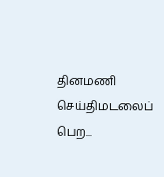தினமணி செய்திமடலைப் பெற...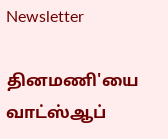Newsletter

தினமணி'யை வாட்ஸ்ஆப்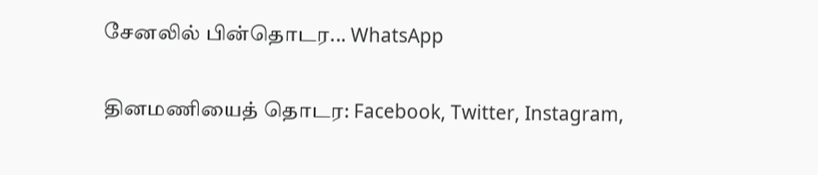சேனலில் பின்தொடர... WhatsApp

தினமணியைத் தொடர: Facebook, Twitter, Instagram,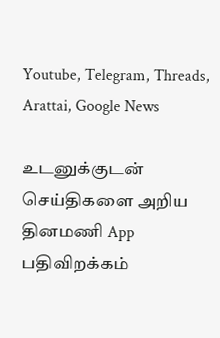Youtube, Telegram, Threads, Arattai, Google News

உடனுக்குடன் செய்திகளை அறிய தினமணி App பதிவிறக்கம்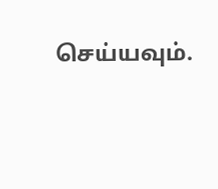செய்யவும்.